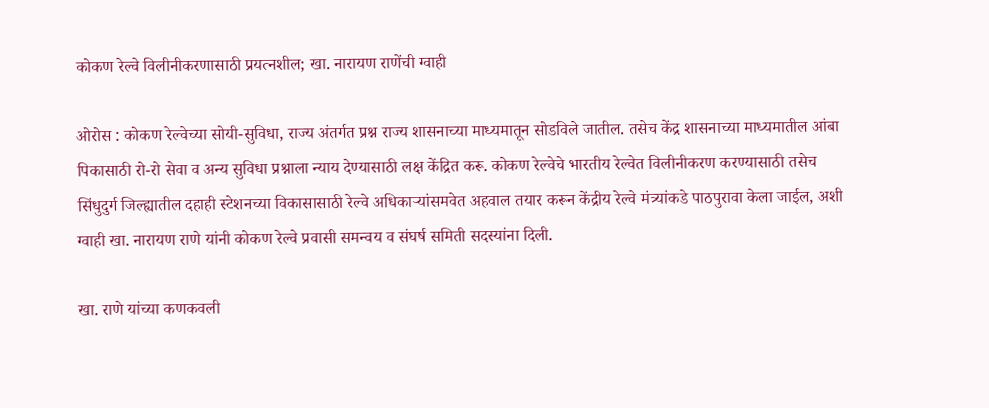कोकण रेल्वे विलीनीकरणासाठी प्रयत्नशील; खा. नारायण राणेंची ग्वाही

ओरोस : कोकण रेल्वेच्या सोयी-सुविधा, राज्य अंतर्गत प्रश्न राज्य शासनाच्या माध्यमातून सोडविले जातील. तसेच केंद्र शासनाच्या माध्यमातील आंबा पिकासाठी रो-रो सेवा व अन्य सुविधा प्रश्नाला न्याय देण्यासाठी लक्ष केंद्रित करू. कोकण रेल्वेचे भारतीय रेल्वेत विलीनीकरण करण्यासाठी तसेच सिंधुदुर्ग जिल्ह्यातील दहाही स्टेशनच्या विकासासाठी रेल्वे अधिकाऱ्यांसमवेत अहवाल तयार करून केंद्रीय रेल्वे मंत्र्यांकडे पाठपुरावा केला जाईल, अशी ग्वाही खा. नारायण राणे यांनी कोकण रेल्वे प्रवासी समन्वय व संघर्ष समिती सदस्यांना दिली.

खा. राणे यांच्या कणकवली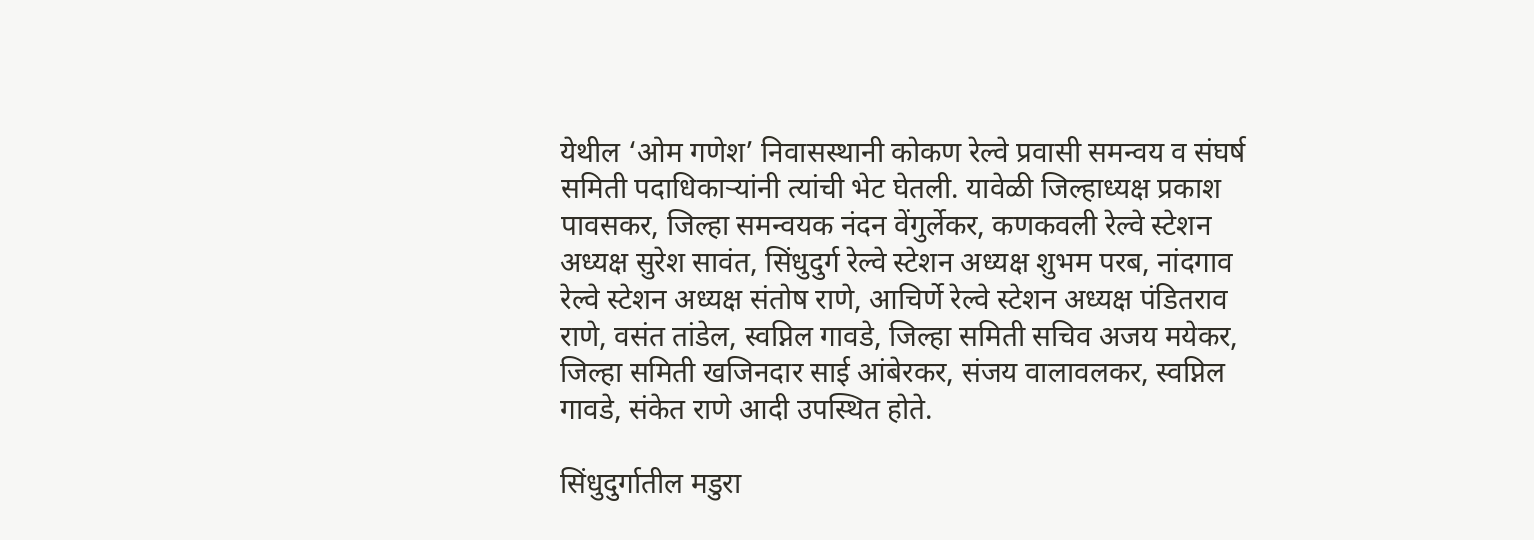येथील ‘ओम गणेश’ निवासस्थानी कोकण रेल्वे प्रवासी समन्वय व संघर्ष समिती पदाधिकाऱ्यांनी त्यांची भेट घेतली. यावेळी जिल्हाध्यक्ष प्रकाश पावसकर, जिल्हा समन्वयक नंदन वेंगुर्लेकर, कणकवली रेल्वे स्टेशन अध्यक्ष सुरेश सावंत, सिंधुदुर्ग रेल्वे स्टेशन अध्यक्ष शुभम परब, नांदगाव रेल्वे स्टेशन अध्यक्ष संतोष राणे, आचिर्णे रेल्वे स्टेशन अध्यक्ष पंडितराव राणे, वसंत तांडेल, स्वप्निल गावडे, जिल्हा समिती सचिव अजय मयेकर, जिल्हा समिती खजिनदार साई आंबेरकर, संजय वालावलकर, स्वप्निल गावडे, संकेत राणे आदी उपस्थित होते.

सिंधुदुर्गातील मडुरा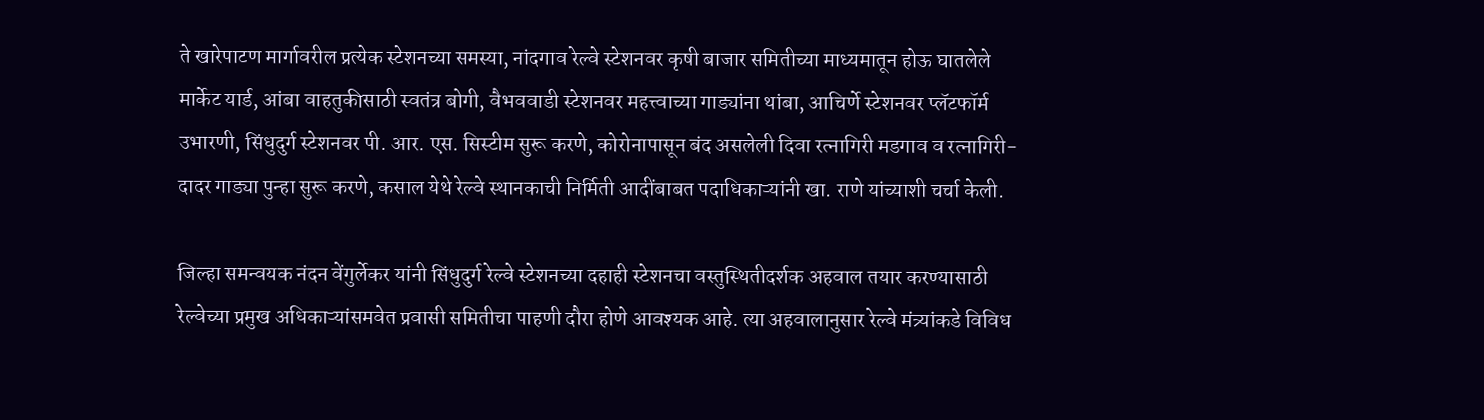ते खारेपाटण मार्गावरील प्रत्येक स्टेशनच्या समस्या, नांदगाव रेल्वे स्टेशनवर कृषी बाजार समितीच्या माध्यमातून होऊ घातलेले मार्केट यार्ड, आंबा वाहतुकीसाठी स्वतंत्र बोगी, वैभववाडी स्टेशनवर महत्त्वाच्या गाड्यांना थांबा, आचिर्णे स्टेशनवर प्लॅटफॉर्म उभारणी, सिंधुदुर्ग स्टेशनवर पी. आर. एस. सिस्टीम सुरू करणे, कोरोनापासून बंद असलेली दिवा रत्नागिरी मडगाव व रत्नागिरी- दादर गाड्या पुन्हा सुरू करणे, कसाल येथे रेल्वे स्थानकाची निर्मिती आदींबाबत पदाधिकाऱ्यांनी खा. राणे यांच्याशी चर्चा केली.

जिल्हा समन्वयक नंदन वेंगुर्लेकर यांनी सिंधुदुर्ग रेल्वे स्टेशनच्या दहाही स्टेशनचा वस्तुस्थितीदर्शक अहवाल तयार करण्यासाठी रेल्वेच्या प्रमुख अधिकाऱ्यांसमवेत प्रवासी समितीचा पाहणी दौरा होणे आवश्यक आहे. त्या अहवालानुसार रेल्वे मंत्र्यांकडे विविध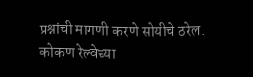प्रश्नांची मागणी करणे सोयीचे ठरेल. कोकण रेल्वेच्या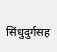सिंधुदुर्गसह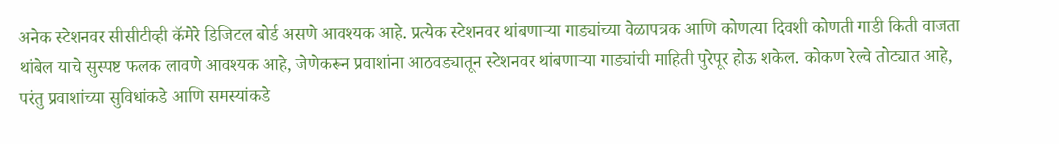अनेक स्टेशनवर सीसीटीव्ही कॅमेरे डिजिटल बोर्ड असणे आवश्यक आहे. प्रत्येक स्टेशनवर थांबणाऱ्या गाड्यांच्या वेळापत्रक आणि कोणत्या दिवशी कोणती गाडी किती वाजता थांबेल याचे सुस्पष्ट फलक लावणे आवश्यक आहे, जेणेकरून प्रवाशांना आठवड्यातून स्टेशनवर थांबणाऱ्या गाड्यांची माहिती पुरेपूर होऊ शकेल. कोकण रेल्वे तोट्यात आहे, परंतु प्रवाशांच्या सुविधांकडे आणि समस्यांकडे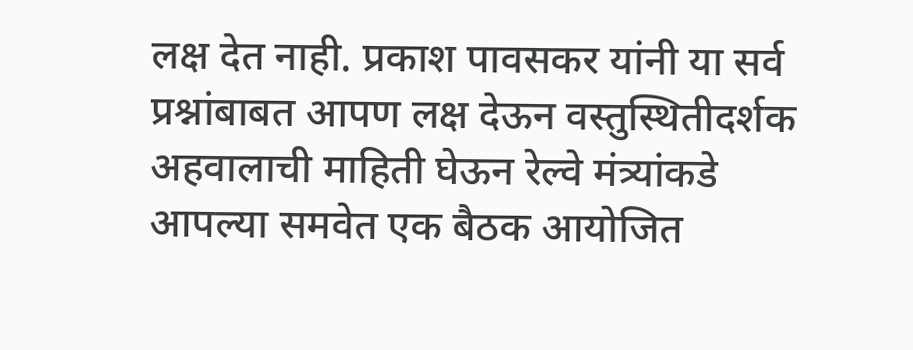लक्ष देत नाही. प्रकाश पावसकर यांनी या सर्व प्रश्नांबाबत आपण लक्ष देऊन वस्तुस्थितीदर्शक अहवालाची माहिती घेऊन रेल्वे मंत्र्यांकडे आपल्या समवेत एक बैठक आयोजित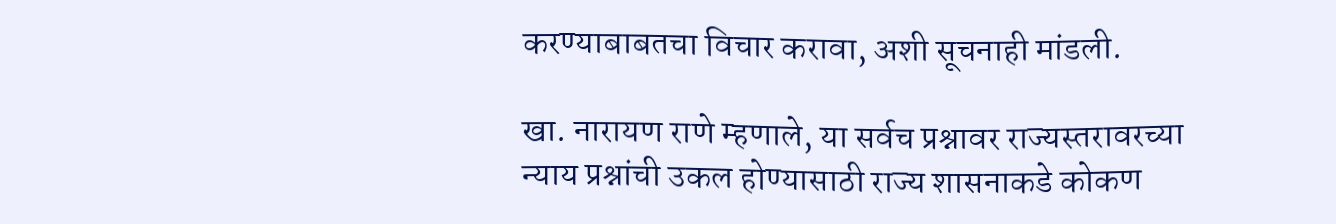करण्याबाबतचा विचार करावा, अशी सूचनाही मांडली.

खा. नारायण राणे म्हणाले, या सर्वच प्रश्नावर राज्यस्तरावरच्या न्याय प्रश्नांची उकल होण्यासाठी राज्य शासनाकडे कोकण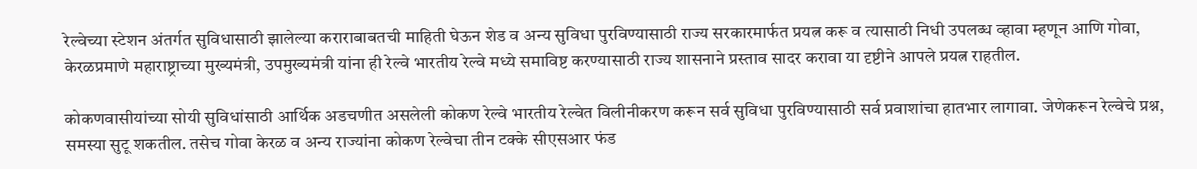रेल्वेच्या स्टेशन अंतर्गत सुविधासाठी झालेल्या कराराबाबतची माहिती घेऊन शेड व अन्य सुविधा पुरविण्यासाठी राज्य सरकारमार्फत प्रयत्न करू व त्यासाठी निधी उपलब्ध व्हावा म्हणून आणि गोवा, केरळप्रमाणे महाराष्ट्राच्या मुख्यमंत्री, उपमुख्यमंत्री यांना ही रेल्वे भारतीय रेल्वे मध्ये समाविष्ट करण्यासाठी राज्य शासनाने प्रस्ताव सादर करावा या दृष्टीने आपले प्रयत्न राहतील.

कोकणवासीयांच्या सोयी सुविधांसाठी आर्थिक अडचणीत असलेली कोकण रेल्वे भारतीय रेल्वेत विलीनीकरण करून सर्व सुविधा पुरविण्यासाठी सर्व प्रवाशांचा हातभार लागावा. जेणेकरून रेल्वेचे प्रश्न, समस्या सुटू शकतील. तसेच गोवा केरळ व अन्य राज्यांना कोकण रेल्वेचा तीन टक्के सीएसआर फंड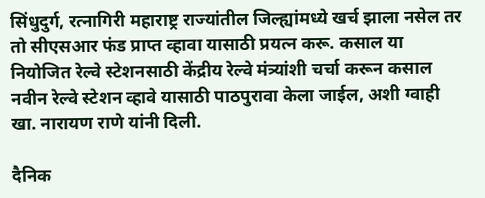सिंधुदुर्ग, रत्नागिरी महाराष्ट्र राज्यांतील जिल्ह्यांमध्ये खर्च झाला नसेल तर तो सीएसआर फंड प्राप्त व्हावा यासाठी प्रयत्न करू. कसाल या नियोजित रेल्वे स्टेशनसाठी केंद्रीय रेल्वे मंत्र्यांशी चर्चा करून कसाल नवीन रेल्वे स्टेशन व्हावे यासाठी पाठपुरावा केला जाईल, अशी ग्वाही खा. नारायण राणे यांनी दिली.

दैनिक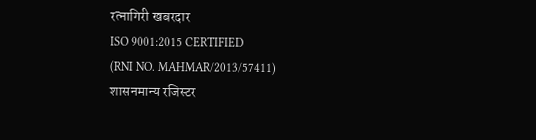रत्नागिरी खबरदार
ISO 9001:2015 CERTIFIED
(RNI NO. MAHMAR/2013/57411)
शासनमान्य रजिस्टर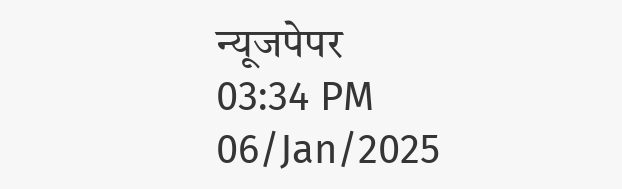न्यूजपेपर
03:34 PM 06/Jan/2025